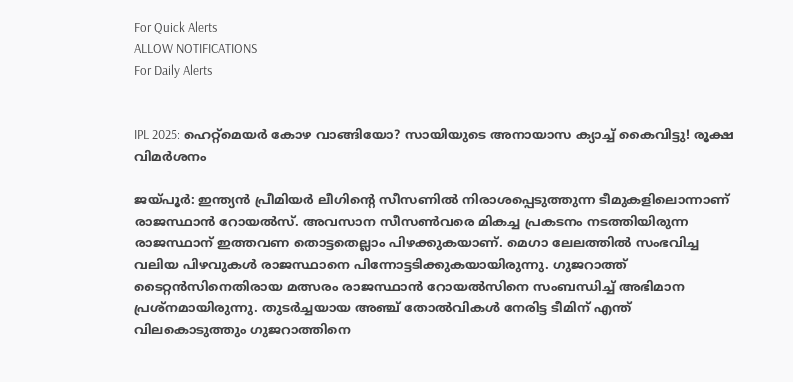For Quick Alerts
ALLOW NOTIFICATIONS
For Daily Alerts


IPL 2025: ഹെറ്റ്‌മെയര്‍ കോഴ വാങ്ങിയോ? സായിയുടെ അനായാസ ക്യാച്ച് കൈവിട്ടു! രൂക്ഷ വിമര്‍ശനം

ജയ്പൂര്‍: ഇന്ത്യന്‍ പ്രീമിയര്‍ ലീഗിന്റെ സീസണില്‍ നിരാശപ്പെടുത്തുന്ന ടീമുകളിലൊന്നാണ് രാജസ്ഥാന്‍ റോയല്‍സ്. അവസാന സീസണ്‍വരെ മികച്ച പ്രകടനം നടത്തിയിരുന്ന രാജസ്ഥാന് ഇത്തവണ തൊട്ടതെല്ലാം പിഴക്കുകയാണ്. മെഗാ ലേലത്തില്‍ സംഭവിച്ച വലിയ പിഴവുകള്‍ രാജസ്ഥാനെ പിന്നോട്ടടിക്കുകയായിരുന്നു. ഗുജറാത്ത് ടൈറ്റന്‍സിനെതിരായ മത്സരം രാജസ്ഥാന്‍ റോയല്‍സിനെ സംബന്ധിച്ച് അഭിമാന പ്രശ്‌നമായിരുന്നു. തുടര്‍ച്ചയായ അഞ്ച് തോല്‍വികള്‍ നേരിട്ട ടീമിന് എന്ത് വിലകൊടുത്തും ഗുജറാത്തിനെ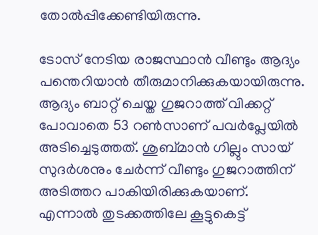തോല്‍പ്പിക്കേണ്ടിയിരുന്നു.

ടോസ് നേടിയ രാജസ്ഥാന്‍ വീണ്ടും ആദ്യം പന്തെറിയാന്‍ തീരുമാനിക്കുകയായിരുന്നു. ആദ്യം ബാറ്റ് ചെയ്ത ഗുജറാത്ത് വിക്കറ്റ് പോവാതെ 53 റണ്‍സാണ് പവര്‍പ്ലേയില്‍ അടിച്ചെടുത്തത്. ശുബ്മാന്‍ ഗില്ലും സായ് സുദര്‍ശനും ചേര്‍ന്ന് വീണ്ടും ഗുജറാത്തിന് അടിത്തറ പാകിയിരിക്കുകയാണ്. എന്നാല്‍ തുടക്കത്തിലേ കൂട്ടുകെട്ട്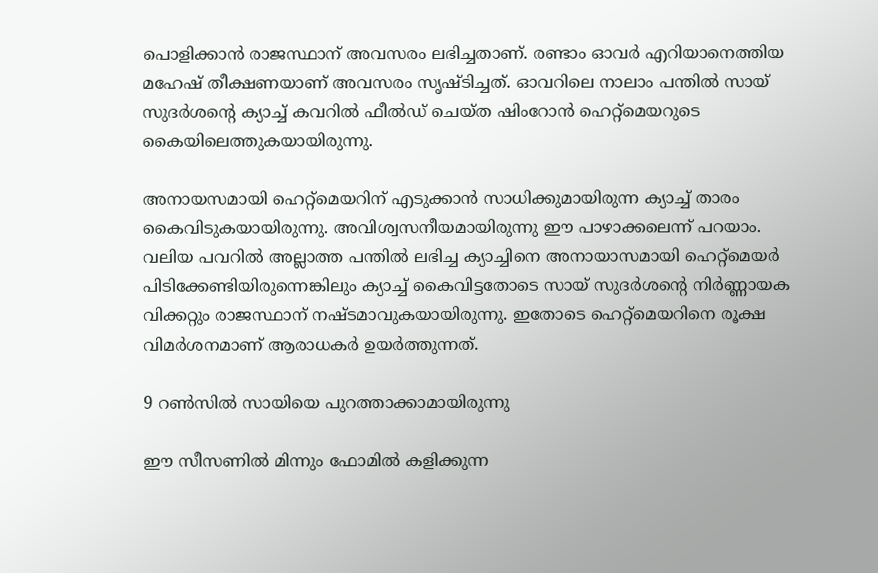പൊളിക്കാന്‍ രാജസ്ഥാന് അവസരം ലഭിച്ചതാണ്. രണ്ടാം ഓവര്‍ എറിയാനെത്തിയ മഹേഷ് തീക്ഷണയാണ് അവസരം സൃഷ്ടിച്ചത്. ഓവറിലെ നാലാം പന്തില്‍ സായ് സുദര്‍ശന്റെ ക്യാച്ച് കവറില്‍ ഫീല്‍ഡ് ചെയ്ത ഷിംറോന്‍ ഹെറ്റ്‌മെയറുടെ കൈയിലെത്തുകയായിരുന്നു.

അനായസമായി ഹെറ്റ്‌മെയറിന് എടുക്കാന്‍ സാധിക്കുമായിരുന്ന ക്യാച്ച് താരം കൈവിടുകയായിരുന്നു. അവിശ്വസനീയമായിരുന്നു ഈ പാഴാക്കലെന്ന് പറയാം. വലിയ പവറില്‍ അല്ലാത്ത പന്തില്‍ ലഭിച്ച ക്യാച്ചിനെ അനായാസമായി ഹെറ്റ്‌മെയര്‍ പിടിക്കേണ്ടിയിരുന്നെങ്കിലും ക്യാച്ച് കൈവിട്ടതോടെ സായ് സുദര്‍ശന്റെ നിര്‍ണ്ണായക വിക്കറ്റും രാജസ്ഥാന് നഷ്ടമാവുകയായിരുന്നു. ഇതോടെ ഹെറ്റ്‌മെയറിനെ രൂക്ഷ വിമര്‍ശനമാണ് ആരാധകര്‍ ഉയര്‍ത്തുന്നത്.

9 റണ്‍സില്‍ സായിയെ പുറത്താക്കാമായിരുന്നു

ഈ സീസണില്‍ മിന്നും ഫോമില്‍ കളിക്കുന്ന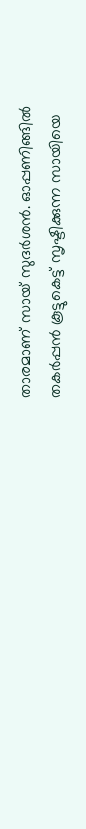താരമാണ് സായ് സുദര്‍ശന്‍. ഓപ്പണിങ്ങില്‍ തകര്‍പ്പന്‍ കൂട്ടുകെട്ട് സൃഷ്ടിക്കുന്ന സായിയെ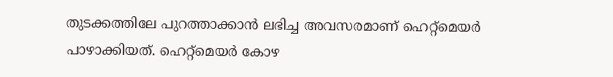തുടക്കത്തിലേ പുറത്താക്കാന്‍ ലഭിച്ച അവസരമാണ് ഹെറ്റ്‌മെയര്‍ പാഴാക്കിയത്. ഹെറ്റ്‌മെയര്‍ കോഴ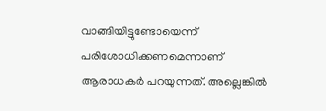വാങ്ങിയിട്ടുണ്ടോയെന്ന് പരിശോധിക്കണമെന്നാണ് ആരാധകര്‍ പറയുന്നത്. അല്ലെങ്കില്‍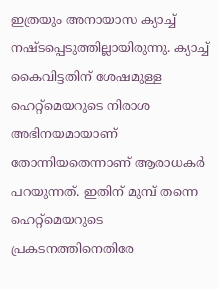ഇത്രയും അനായാസ ക്യാച്ച് നഷ്ടപ്പെടുത്തില്ലായിരുന്നു. ക്യാച്ച് കൈവിട്ടതിന് ശേഷമുള്ള ഹെറ്റ്‌മെയറുടെ നിരാശ അഭിനയമായാണ് തോന്നിയതെന്നാണ് ആരാധകര്‍ പറയുന്നത്. ഇതിന് മുമ്പ് തന്നെ ഹെറ്റ്‌മെയറുടെ പ്രകടനത്തിനെതിരേ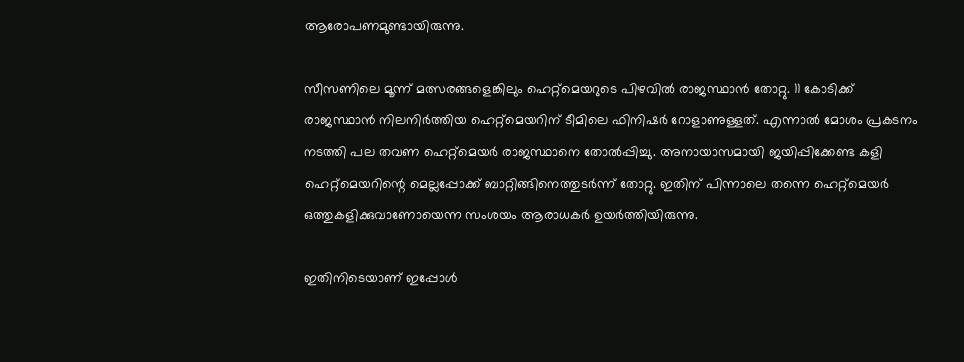ആരോപണമുണ്ടായിരുന്നു.

സീസണിലെ മൂന്ന് മത്സരങ്ങളെങ്കിലും ഹെറ്റ്‌മെയറുടെ പിഴവില്‍ രാജസ്ഥാന്‍ തോറ്റു. 11 കോടിക്ക് രാജസ്ഥാന്‍ നിലനിര്‍ത്തിയ ഹെറ്റ്‌മെയറിന് ടീമിലെ ഫിനിഷര്‍ റോളാണുള്ളത്. എന്നാല്‍ മോശം പ്രകടനം നടത്തി പല തവണ ഹെറ്റ്‌മെയര്‍ രാജസ്ഥാനെ തോല്‍പ്പിച്ചു. അനായാസമായി ജയിപ്പിക്കേണ്ട കളി ഹെറ്റ്‌മെയറിന്റെ മെല്ലപ്പോക്ക് ബാറ്റിങ്ങിനെത്തുടര്‍ന്ന് തോറ്റു. ഇതിന് പിന്നാലെ തന്നെ ഹെറ്റ്‌മെയര്‍ ഒത്തുകളിക്കുവാണോയെന്ന സംശയം ആരാധകര്‍ ഉയര്‍ത്തിയിരുന്നു.

ഇതിനിടെയാണ് ഇപ്പോള്‍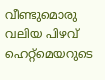വീണ്ടുമൊരു വലിയ പിഴവ് ഹെറ്റ്‌മെയറുടെ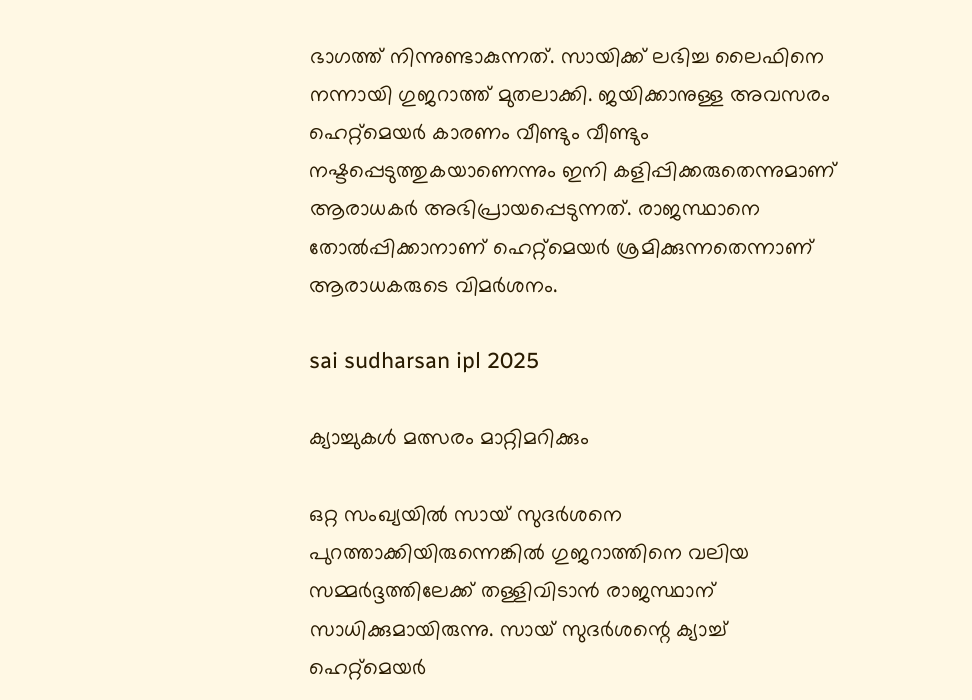ഭാഗത്ത് നിന്നുണ്ടാകുന്നത്. സായിക്ക് ലഭിച്ച ലൈഫിനെ നന്നായി ഗുജറാത്ത് മുതലാക്കി. ജയിക്കാനുള്ള അവസരം ഹെറ്റ്‌മെയര്‍ കാരണം വീണ്ടും വീണ്ടും നഷ്ടപ്പെടുത്തുകയാണെന്നും ഇനി കളിപ്പിക്കരുതെന്നുമാണ് ആരാധകര്‍ അഭിപ്രായപ്പെടുന്നത്. രാജസ്ഥാനെ തോല്‍പ്പിക്കാനാണ് ഹെറ്റ്‌മെയര്‍ ശ്രമിക്കുന്നതെന്നാണ് ആരാധകരുടെ വിമര്‍ശനം.

sai sudharsan ipl 2025

ക്യാച്ചുകള്‍ മത്സരം മാറ്റിമറിക്കും

ഒറ്റ സംഖ്യയില്‍ സായ് സുദര്‍ശനെ പുറത്താക്കിയിരുന്നെങ്കില്‍ ഗുജറാത്തിനെ വലിയ സമ്മര്‍ദ്ദത്തിലേക്ക് തള്ളിവിടാന്‍ രാജസ്ഥാന് സാധിക്കുമായിരുന്നു. സായ് സുദര്‍ശന്റെ ക്യാച്ച് ഹെറ്റ്‌മെയര്‍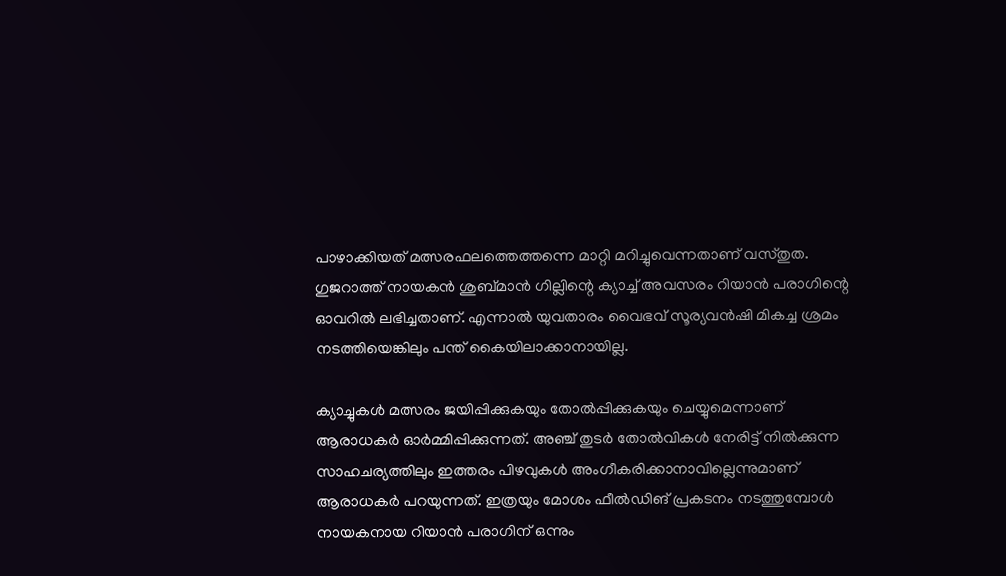പാഴാക്കിയത് മത്സരഫലത്തെത്തന്നെ മാറ്റി മറിച്ചുവെന്നതാണ് വസ്തുത. ഗുജറാത്ത് നായകന്‍ ശുബ്മാന്‍ ഗില്ലിന്റെ ക്യാച്ച് അവസരം റിയാന്‍ പരാഗിന്റെ ഓവറില്‍ ലഭിച്ചതാണ്. എന്നാല്‍ യുവതാരം വൈഭവ് സൂര്യവന്‍ഷി മികച്ച ശ്രമം നടത്തിയെങ്കിലും പന്ത് കൈയിലാക്കാനായില്ല.

ക്യാച്ചുകള്‍ മത്സരം ജയിപ്പിക്കുകയും തോല്‍പ്പിക്കുകയും ചെയ്യുമെന്നാണ് ആരാധകര്‍ ഓര്‍മ്മിപ്പിക്കുന്നത്. അഞ്ച് തുടര്‍ തോല്‍വികള്‍ നേരിട്ട് നില്‍ക്കുന്ന സാഹചര്യത്തിലും ഇത്തരം പിഴവുകള്‍ അംഗീകരിക്കാനാവില്ലെന്നുമാണ് ആരാധകര്‍ പറയുന്നത്. ഇത്രയും മോശം ഫീല്‍ഡിങ് പ്രകടനം നടത്തുമ്പോള്‍ നായകനായ റിയാന്‍ പരാഗിന് ഒന്നും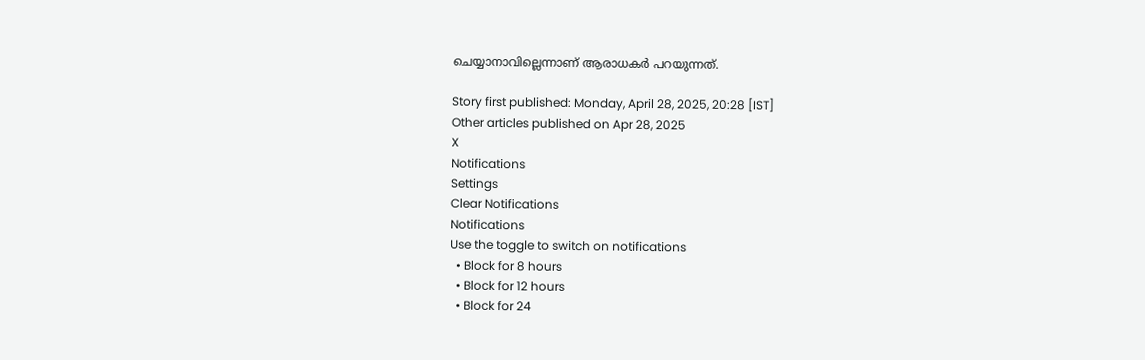ചെയ്യാനാവില്ലെന്നാണ് ആരാധകര്‍ പറയുന്നത്.

Story first published: Monday, April 28, 2025, 20:28 [IST]
Other articles published on Apr 28, 2025
X
Notifications
Settings
Clear Notifications
Notifications
Use the toggle to switch on notifications
  • Block for 8 hours
  • Block for 12 hours
  • Block for 24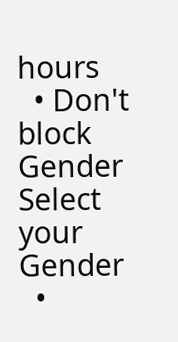hours
  • Don't block
Gender
Select your Gender
  •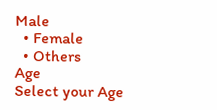Male
  • Female
  • Others
Age
Select your Age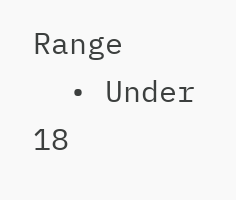Range
  • Under 18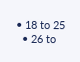• 18 to 25
  • 26 to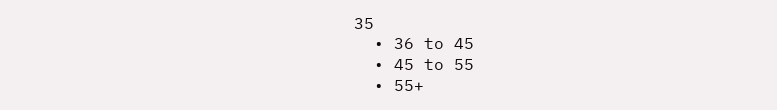35
  • 36 to 45
  • 45 to 55
  • 55+